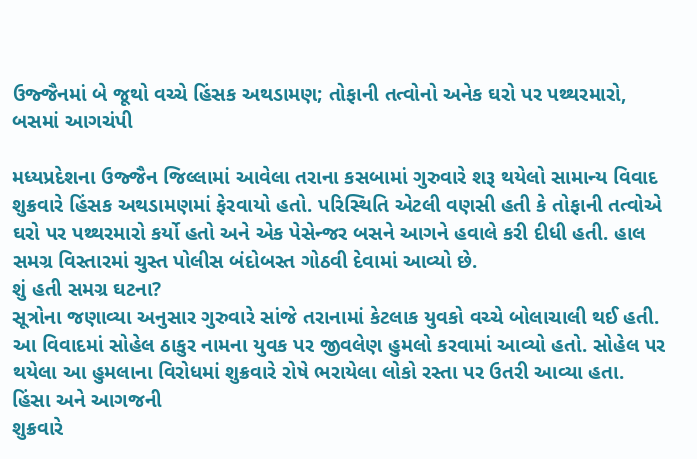ઉજ્જૈનમાં બે જૂથો વચ્ચે હિંસક અથડામણ; તોફાની તત્વોનો અનેક ઘરો પર પથ્થરમારો, બસમાં આગચંપી

મધ્યપ્રદેશના ઉજ્જૈન જિલ્લામાં આવેલા તરાના કસબામાં ગુરુવારે શરૂ થયેલો સામાન્ય વિવાદ શુક્રવારે હિંસક અથડામણમાં ફેરવાયો હતો. પરિસ્થિતિ એટલી વણસી હતી કે તોફાની તત્વોએ ઘરો પર પથ્થરમારો કર્યો હતો અને એક પેસેન્જર બસને આગને હવાલે કરી દીધી હતી. હાલ સમગ્ર વિસ્તારમાં ચુસ્ત પોલીસ બંદોબસ્ત ગોઠવી દેવામાં આવ્યો છે.
શું હતી સમગ્ર ઘટના?
સૂત્રોના જણાવ્યા અનુસાર ગુરુવારે સાંજે તરાનામાં કેટલાક યુવકો વચ્ચે બોલાચાલી થઈ હતી. આ વિવાદમાં સોહેલ ઠાકુર નામના યુવક પર જીવલેણ હુમલો કરવામાં આવ્યો હતો. સોહેલ પર થયેલા આ હુમલાના વિરોધમાં શુક્રવારે રોષે ભરાયેલા લોકો રસ્તા પર ઉતરી આવ્યા હતા.
હિંસા અને આગજની
શુક્રવારે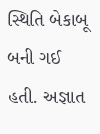સ્થિતિ બેકાબૂ બની ગઈ હતી. અજ્ઞાત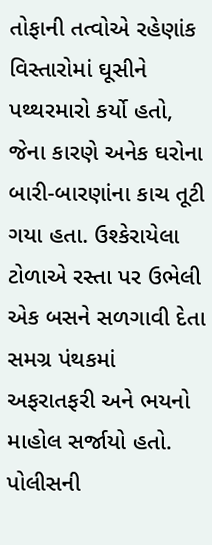તોફાની તત્વોએ રહેણાંક વિસ્તારોમાં ઘૂસીને પથ્થરમારો કર્યો હતો, જેના કારણે અનેક ઘરોના બારી-બારણાંના કાચ તૂટી ગયા હતા. ઉશ્કેરાયેલા ટોળાએ રસ્તા પર ઉભેલી એક બસને સળગાવી દેતા સમગ્ર પંથકમાં અફરાતફરી અને ભયનો માહોલ સર્જાયો હતો.
પોલીસની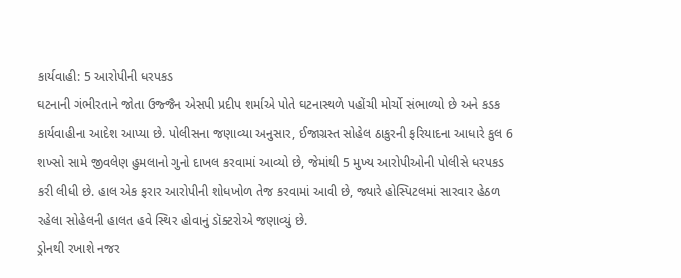કાર્યવાહી: 5 આરોપીની ધરપકડ
ઘટનાની ગંભીરતાને જોતા ઉજ્જૈન એસપી પ્રદીપ શર્માએ પોતે ઘટનાસ્થળે પહોંચી મોર્ચો સંભાળ્યો છે અને કડક કાર્યવાહીના આદેશ આપ્યા છે. પોલીસના જણાવ્યા અનુસાર, ઈજાગ્રસ્ત સોહેલ ઠાકુરની ફરિયાદના આધારે કુલ 6 શખ્સો સામે જીવલેણ હુમલાનો ગુનો દાખલ કરવામાં આવ્યો છે, જેમાંથી 5 મુખ્ય આરોપીઓની પોલીસે ધરપકડ કરી લીધી છે. હાલ એક ફરાર આરોપીની શોધખોળ તેજ કરવામાં આવી છે, જ્યારે હોસ્પિટલમાં સારવાર હેઠળ રહેલા સોહેલની હાલત હવે સ્થિર હોવાનું ડૉક્ટરોએ જણાવ્યું છે.
ડ્રોનથી રખાશે નજર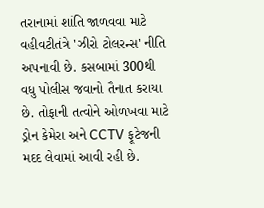તરાનામાં શાંતિ જાળવવા માટે વહીવટીતંત્રે 'ઝીરો ટોલરન્સ' નીતિ અપનાવી છે. કસબામાં 300થી વધુ પોલીસ જવાનો તૈનાત કરાયા છે. તોફાની તત્વોને ઓળખવા માટે ડ્રોન કેમેરા અને CCTV ફૂટેજની મદદ લેવામાં આવી રહી છે.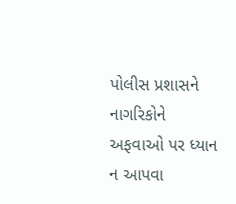પોલીસ પ્રશાસને નાગરિકોને અફવાઓ પર ધ્યાન ન આપવા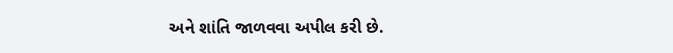અને શાંતિ જાળવવા અપીલ કરી છે.